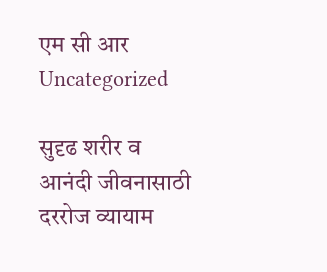एम सी आर
Uncategorized

सुदृढ शरीर व आनंदी जीवनासाठी दररोज व्यायाम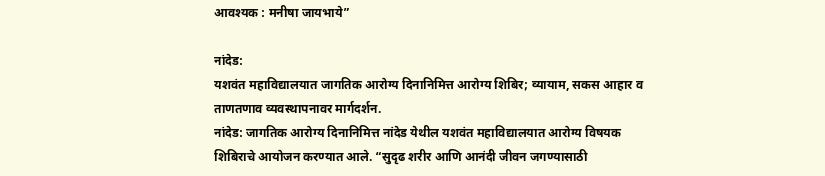आवश्यक : मनीषा जायभाये”

नांदेड:
यशवंत महाविद्यालयात जागतिक आरोग्य दिनानिमित्त आरोग्य शिबिर; व्यायाम, सकस आहार व ताणतणाव व्यवस्थापनावर मार्गदर्शन.
नांदेड: जागतिक आरोग्य दिनानिमित्त नांदेड येथील यशवंत महाविद्यालयात आरोग्य विषयक शिबिराचे आयोजन करण्यात आले. “सुदृढ शरीर आणि आनंदी जीवन जगण्यासाठी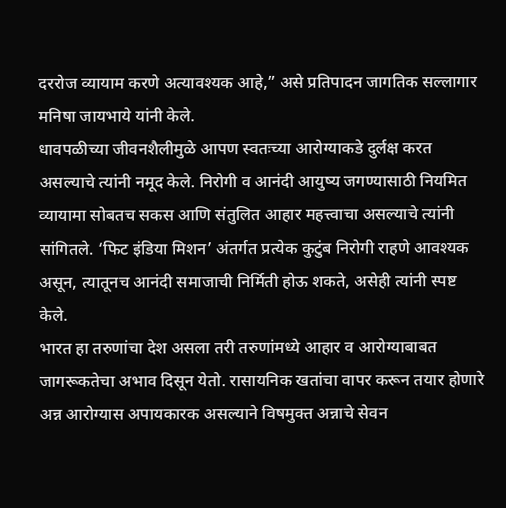दररोज व्यायाम करणे अत्यावश्यक आहे,” असे प्रतिपादन जागतिक सल्लागार मनिषा जायभाये यांनी केले.
धावपळीच्या जीवनशैलीमुळे आपण स्वतःच्या आरोग्याकडे दुर्लक्ष करत असल्याचे त्यांनी नमूद केले. निरोगी व आनंदी आयुष्य जगण्यासाठी नियमित व्यायामा सोबतच सकस आणि संतुलित आहार महत्त्वाचा असल्याचे त्यांनी सांगितले. ‘फिट इंडिया मिशन’ अंतर्गत प्रत्येक कुटुंब निरोगी राहणे आवश्यक असून, त्यातूनच आनंदी समाजाची निर्मिती होऊ शकते, असेही त्यांनी स्पष्ट केले.
भारत हा तरुणांचा देश असला तरी तरुणांमध्ये आहार व आरोग्याबाबत जागरूकतेचा अभाव दिसून येतो. रासायनिक खतांचा वापर करून तयार होणारे अन्न आरोग्यास अपायकारक असल्याने विषमुक्त अन्नाचे सेवन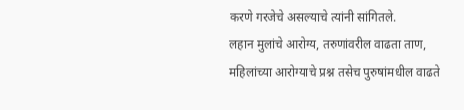करणे गरजेचे असल्याचे त्यांनी सांगितले.
लहान मुलांचे आरोग्य, तरुणांवरील वाढता ताण, महिलांच्या आरोग्याचे प्रश्न तसेच पुरुषांमधील वाढते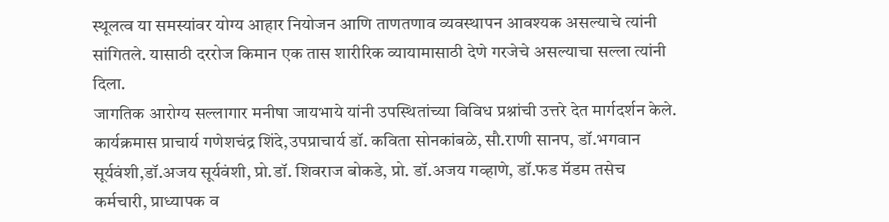स्थूलत्व या समस्यांवर योग्य आहार नियोजन आणि ताणतणाव व्यवस्थापन आवश्यक असल्याचे त्यांनी सांगितले. यासाठी दररोज किमान एक तास शारीरिक व्यायामासाठी देणे गरजेचे असल्याचा सल्ला त्यांनी दिला.
जागतिक आरोग्य सल्लागार मनीषा जायभाये यांनी उपस्थितांच्या विविध प्रश्नांची उत्तरे देत मार्गदर्शन केले. कार्यक्रमास प्राचार्य गणेशचंद्र शिंदे,उपप्राचार्य डॉ. कविता सोनकांबळे, सौ.राणी सानप, डॉ.भगवान सूर्यवंशी,डॉ.अजय सूर्यवंशी, प्रो.डॉ. शिवराज बोकडे, प्रो. डॉ.अजय गव्हाणे, डॉ.फड मॅडम तसेच कर्मचारी, प्राध्यापक व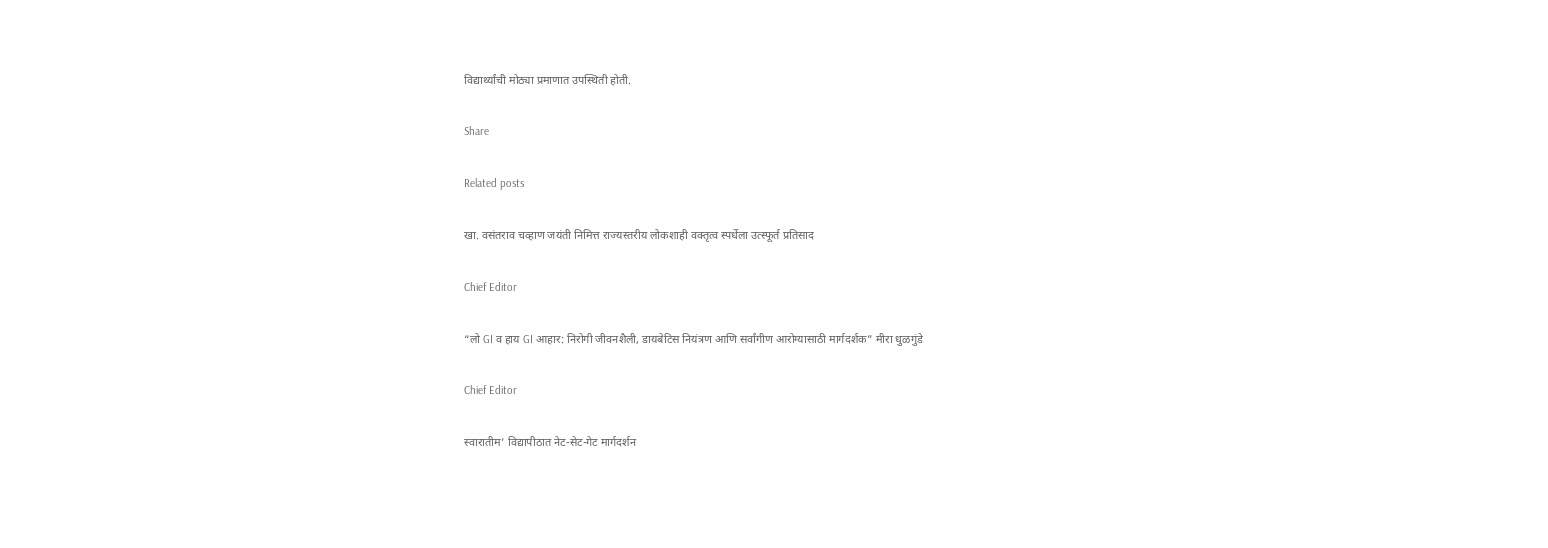विद्यार्थ्यांची मोठ्या प्रमाणात उपस्थिती होती.

Share

Related posts

खा. वसंतराव चव्हाण जयंती निमित्त राज्यस्तरीय लोकशाही वक्तृत्व स्पर्धेला उत्स्फूर्त प्रतिसाद

Chief Editor

“लो GI व हाय GI आहार: निरोगी जीवनशैली, डायबेटिस नियंत्रण आणि सर्वांगीण आरोग्यासाठी मार्गदर्शक” मीरा धुळगुंडे

Chief Editor

स्वारातीम’ विद्यापीठात नेट-सेट-गेट मार्गदर्शन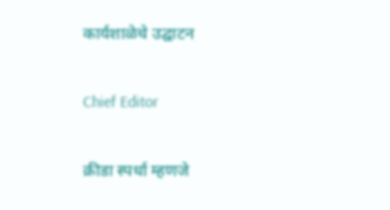कार्यशाळेचे उद्घाटन

Chief Editor

क्रीडा स्पर्धा म्हणजे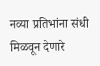नव्या प्रतिभांना संधी मिळवून देणारे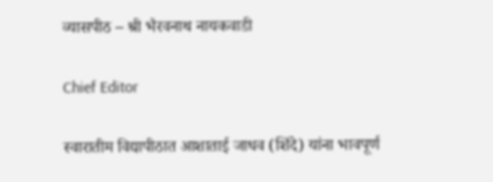व्यासपीठ – श्री भैरवनाथ नायकवाडी

Chief Editor

स्वारातीम विद्यापीठात आशाताई जाधव (शिंदे) यांना भावपूर्ण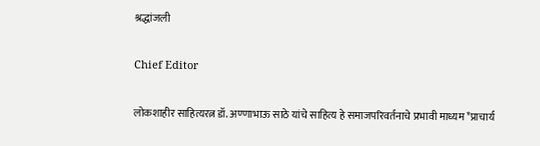श्रद्धांजली

Chief Editor

लोकशाहीर साहित्यरत्न डॉ. अण्णाभाऊ साठे यांचे साहित्य हे समाजपरिवर्तनाचे प्रभावी माध्यम *प्राचार्य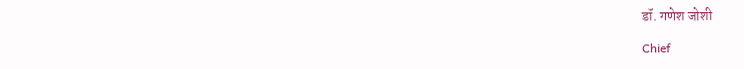डॉ. गणेश जोशी

Chief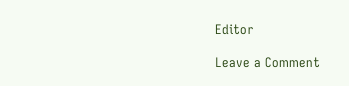Editor

Leave a Comment